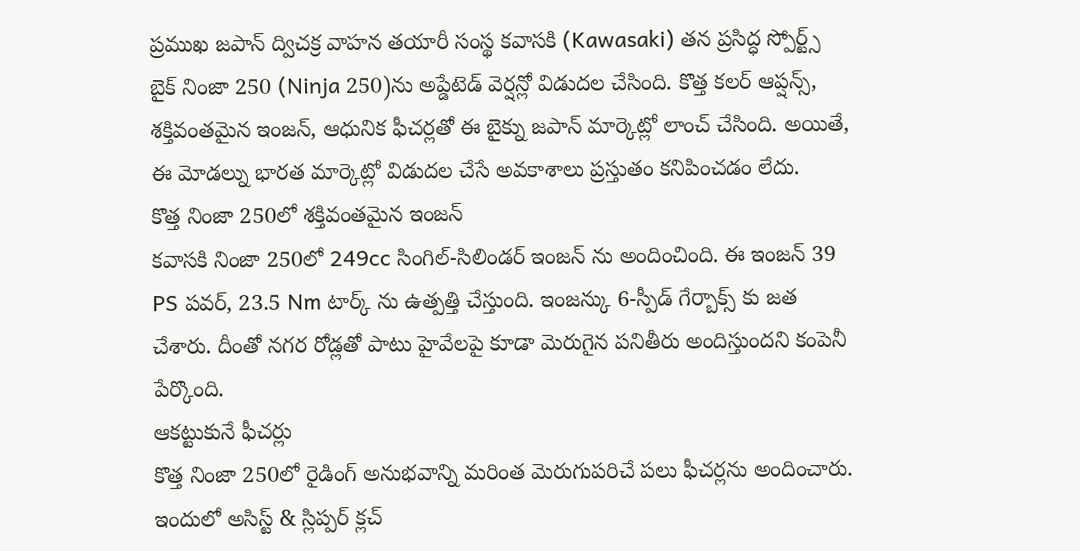ప్రముఖ జపాన్ ద్విచక్ర వాహన తయారీ సంస్థ కవాసకి (Kawasaki) తన ప్రసిద్ధ స్పోర్ట్స్ బైక్ నింజా 250 (Ninja 250)ను అప్డేటెడ్ వెర్షన్లో విడుదల చేసింది. కొత్త కలర్ ఆప్షన్స్, శక్తివంతమైన ఇంజన్, ఆధునిక ఫీచర్లతో ఈ బైక్ను జపాన్ మార్కెట్లో లాంచ్ చేసింది. అయితే, ఈ మోడల్ను భారత మార్కెట్లో విడుదల చేసే అవకాశాలు ప్రస్తుతం కనిపించడం లేదు.
కొత్త నింజా 250లో శక్తివంతమైన ఇంజన్
కవాసకి నింజా 250లో 249cc సింగిల్-సిలిండర్ ఇంజన్ ను అందించింది. ఈ ఇంజన్ 39 PS పవర్, 23.5 Nm టార్క్ ను ఉత్పత్తి చేస్తుంది. ఇంజన్కు 6-స్పీడ్ గేర్బాక్స్ కు జత చేశారు. దీంతో నగర రోడ్లతో పాటు హైవేలపై కూడా మెరుగైన పనితీరు అందిస్తుందని కంపెనీ పేర్కొంది.
ఆకట్టుకునే ఫీచర్లు
కొత్త నింజా 250లో రైడింగ్ అనుభవాన్ని మరింత మెరుగుపరిచే పలు ఫీచర్లను అందించారు. ఇందులో అసిస్ట్ & స్లిప్పర్ క్లచ్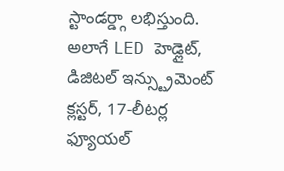స్టాండర్డ్గా లభిస్తుంది. అలాగే LED హెడ్లైట్, డిజిటల్ ఇన్స్ట్రుమెంట్ క్లస్టర్, 17-లీటర్ల ఫ్యూయల్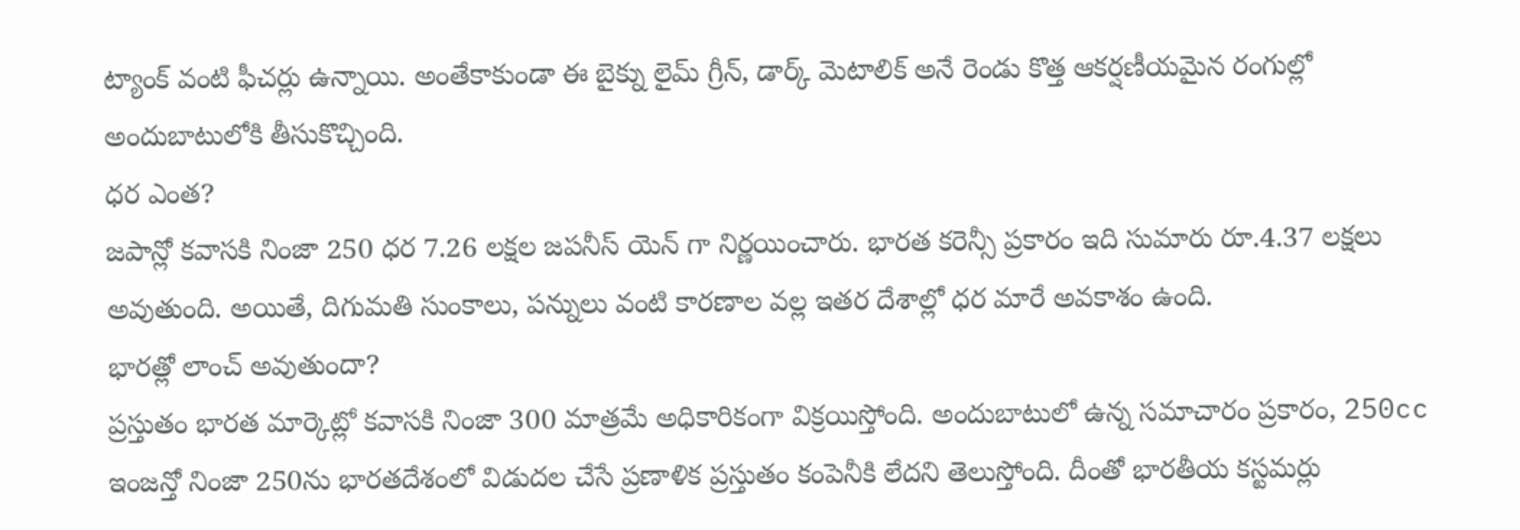ట్యాంక్ వంటి ఫీచర్లు ఉన్నాయి. అంతేకాకుండా ఈ బైక్ను లైమ్ గ్రీన్, డార్క్ మెటాలిక్ అనే రెండు కొత్త ఆకర్షణీయమైన రంగుల్లో అందుబాటులోకి తీసుకొచ్చింది.
ధర ఎంత?
జపాన్లో కవాసకి నింజా 250 ధర 7.26 లక్షల జపనీస్ యెన్ గా నిర్ణయించారు. భారత కరెన్సీ ప్రకారం ఇది సుమారు రూ.4.37 లక్షలు అవుతుంది. అయితే, దిగుమతి సుంకాలు, పన్నులు వంటి కారణాల వల్ల ఇతర దేశాల్లో ధర మారే అవకాశం ఉంది.
భారత్లో లాంచ్ అవుతుందా?
ప్రస్తుతం భారత మార్కెట్లో కవాసకి నింజా 300 మాత్రమే అధికారికంగా విక్రయిస్తోంది. అందుబాటులో ఉన్న సమాచారం ప్రకారం, 250cc ఇంజన్తో నింజా 250ను భారతదేశంలో విడుదల చేసే ప్రణాళిక ప్రస్తుతం కంపెనీకి లేదని తెలుస్తోంది. దీంతో భారతీయ కస్టమర్లు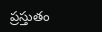ప్రస్తుతం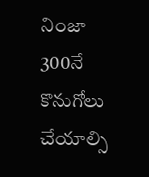నింజా 300నే కొనుగోలు చేయాల్సి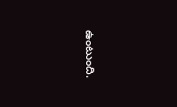ఉంటుంది.